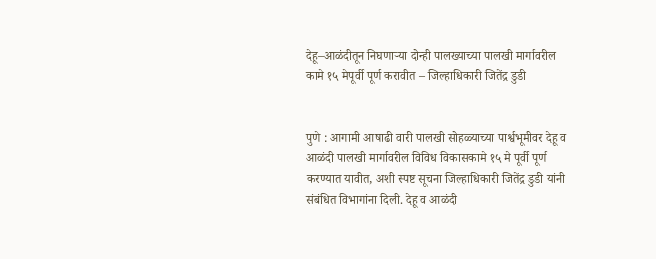देहू–आळंदीतून निघणाऱ्या दोन्ही पालख्याच्या पालखी मार्गावरील कामे १५ मेपूर्वी पूर्ण करावीत – जिल्हाधिकारी जितेंद्र डुडी


पुणे : आगामी आषाढी वारी पालखी सोहळ्याच्या पार्श्वभूमीवर देहू व आळंदी पालखी मार्गावरील विविध विकासकामे १५ मे पूर्वी पूर्ण करण्यात यावीत, अशी स्पष्ट सूचना जिल्हाधिकारी जितेंद्र डुडी यांनी संबंधित विभागांना दिली. देहू व आळंदी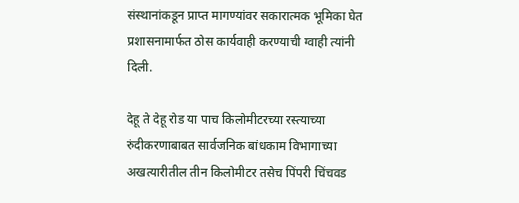संस्थानांकडून प्राप्त मागण्यांवर सकारात्मक भूमिका घेत प्रशासनामार्फत ठोस कार्यवाही करण्याची ग्वाही त्यांनी दिली.

देहू ते देहू रोड या पाच किलोमीटरच्या रस्त्याच्या रुंदीकरणाबाबत सार्वजनिक बांधकाम विभागाच्या अखत्यारीतील तीन किलोमीटर तसेच पिंपरी चिंचवड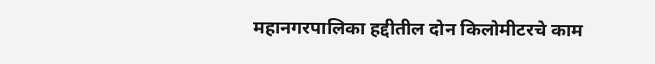महानगरपालिका हद्दीतील दोन किलोमीटरचे काम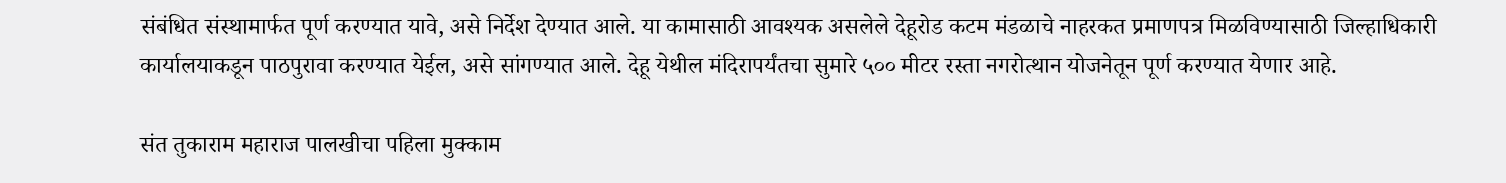संबंधित संस्थामार्फत पूर्ण करण्यात यावे, असे निर्देश देण्यात आले. या कामासाठी आवश्यक असलेले देहूरोड कटम मंडळाचे नाहरकत प्रमाणपत्र मिळविण्यासाठी जिल्हाधिकारी कार्यालयाकडून पाठपुरावा करण्यात येईल, असे सांगण्यात आले. देहू येथील मंदिरापर्यंतचा सुमारे ५०० मीटर रस्ता नगरोत्थान योजनेतून पूर्ण करण्यात येणार आहे.

संत तुकाराम महाराज पालखीचा पहिला मुक्काम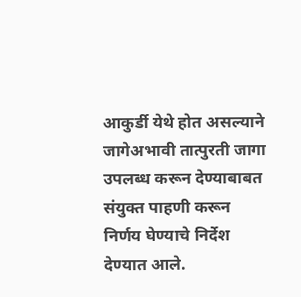आकुर्डी येथे होत असल्याने जागेअभावी तात्पुरती जागा उपलब्ध करून देण्याबाबत संयुक्त पाहणी करून निर्णय घेण्याचे निर्देश देण्यात आले.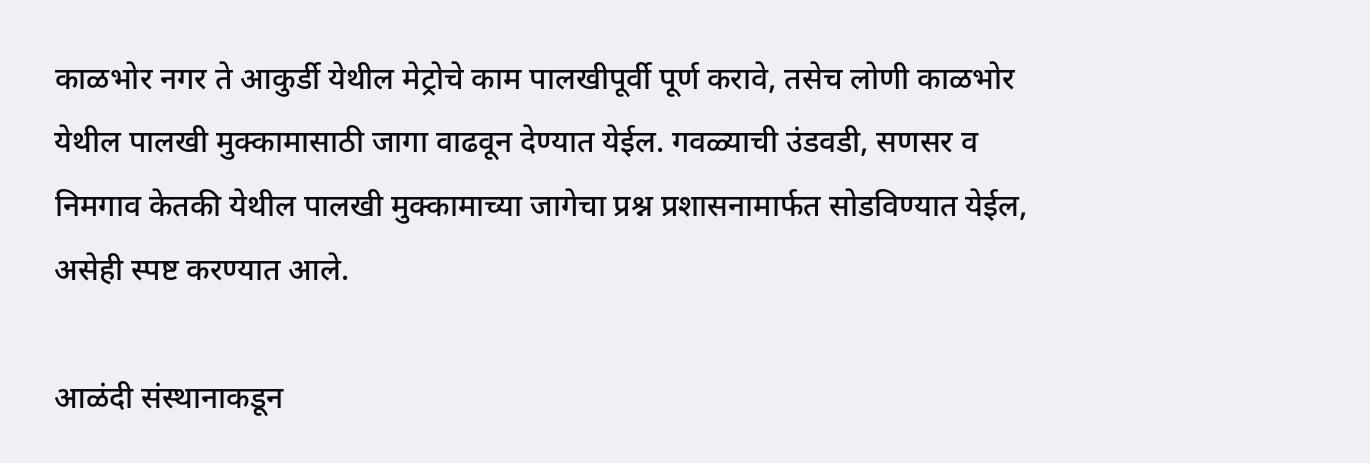काळभोर नगर ते आकुर्डी येथील मेट्रोचे काम पालखीपूर्वी पूर्ण करावे, तसेच लोणी काळभोर येथील पालखी मुक्कामासाठी जागा वाढवून देण्यात येईल. गवळ्याची उंडवडी, सणसर व निमगाव केतकी येथील पालखी मुक्कामाच्या जागेचा प्रश्न प्रशासनामार्फत सोडविण्यात येईल, असेही स्पष्ट करण्यात आले.

आळंदी संस्थानाकडून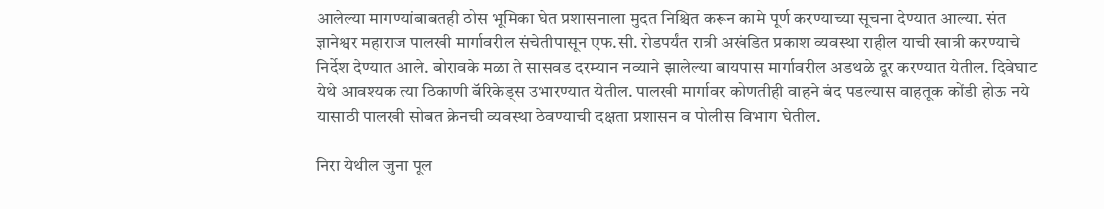आलेल्या मागण्यांबाबतही ठोस भूमिका घेत प्रशासनाला मुदत निश्चित करून कामे पूर्ण करण्याच्या सूचना देण्यात आल्या. संत ज्ञानेश्वर महाराज पालखी मार्गावरील संचेतीपासून एफ.सी. रोडपर्यंत रात्री अखंडित प्रकाश व्यवस्था राहील याची खात्री करण्याचे निर्देश देण्यात आले. बोरावके मळा ते सासवड दरम्यान नव्याने झालेल्या बायपास मार्गावरील अडथळे दूर करण्यात येतील. दिवेघाट येथे आवश्यक त्या ठिकाणी बॅरिकेड्स उभारण्यात येतील. पालखी मार्गावर कोणतीही वाहने बंद पडल्यास वाहतूक कोंडी होऊ नये यासाठी पालखी सोबत क्रेनची व्यवस्था ठेवण्याची दक्षता प्रशासन व पोलीस विभाग घेतील.

निरा येथील जुना पूल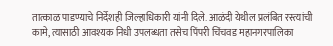तात्काळ पाडण्याचे निर्देशही जिल्हाधिकारी यांनी दिले. आळंदी येथील प्रलंबित रस्त्यांची कामे, त्यासाठी आवश्यक निधी उपलब्धता तसेच पिंपरी चिंचवड महानगरपालिका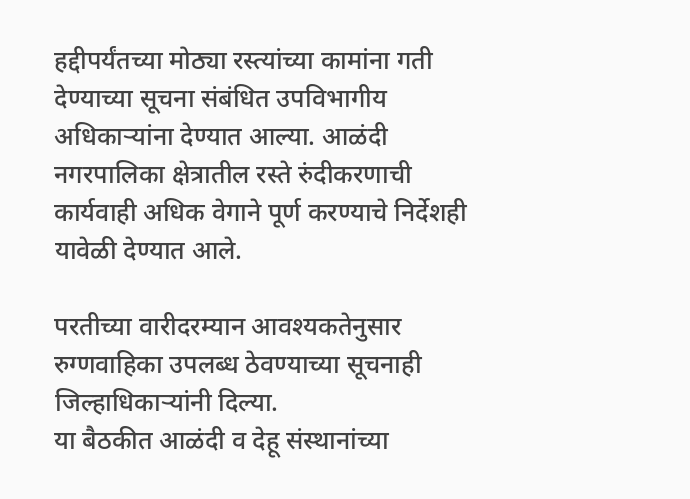हद्दीपर्यंतच्या मोठ्या रस्त्यांच्या कामांना गती देण्याच्या सूचना संबंधित उपविभागीय अधिकाऱ्यांना देण्यात आल्या. आळंदी नगरपालिका क्षेत्रातील रस्ते रुंदीकरणाची कार्यवाही अधिक वेगाने पूर्ण करण्याचे निर्देशही यावेळी देण्यात आले.

परतीच्या वारीदरम्यान आवश्यकतेनुसार रुग्णवाहिका उपलब्ध ठेवण्याच्या सूचनाही जिल्हाधिकाऱ्यांनी दिल्या.
या बैठकीत आळंदी व देहू संस्थानांच्या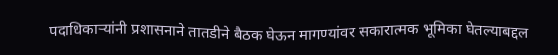पदाधिकाऱ्यांनी प्रशासनाने तातडीने बैठक घेऊन मागण्यांवर सकारात्मक भूमिका घेतल्याबद्दल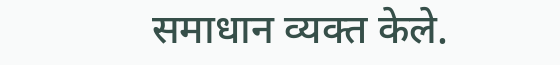समाधान व्यक्त केले.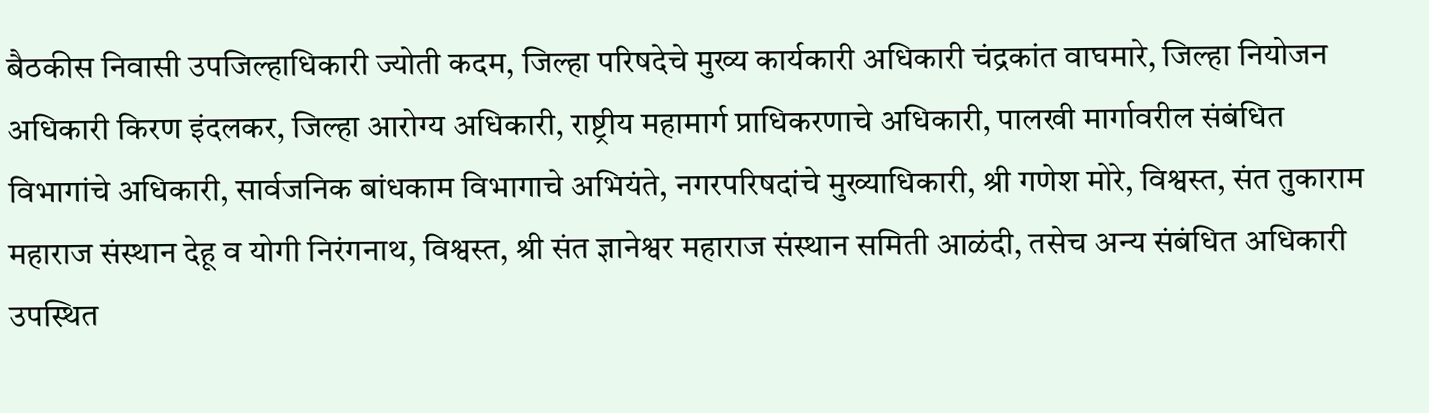बैठकीस निवासी उपजिल्हाधिकारी ज्योती कदम, जिल्हा परिषदेचे मुख्य कार्यकारी अधिकारी चंद्रकांत वाघमारे, जिल्हा नियोजन अधिकारी किरण इंदलकर, जिल्हा आरोग्य अधिकारी, राष्ट्रीय महामार्ग प्राधिकरणाचे अधिकारी, पालखी मार्गावरील संबंधित विभागांचे अधिकारी, सार्वजनिक बांधकाम विभागाचे अभियंते, नगरपरिषदांचे मुख्याधिकारी, श्री गणेश मोरे, विश्वस्त, संत तुकाराम महाराज संस्थान देहू व योगी निरंगनाथ, विश्वस्त, श्री संत ज्ञानेश्वर महाराज संस्थान समिती आळंदी, तसेच अन्य संबंधित अधिकारी उपस्थित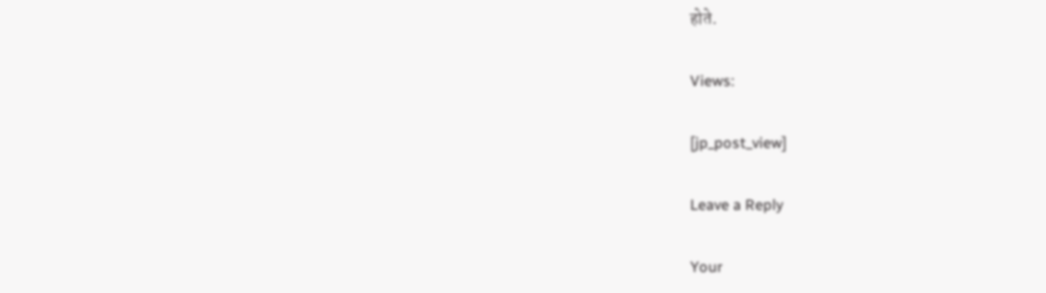होते.

Views:

[jp_post_view]

Leave a Reply

Your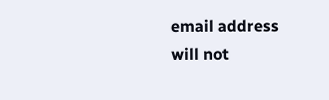email address will not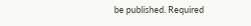be published. Required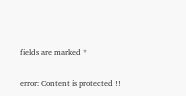fields are marked *

error: Content is protected !!